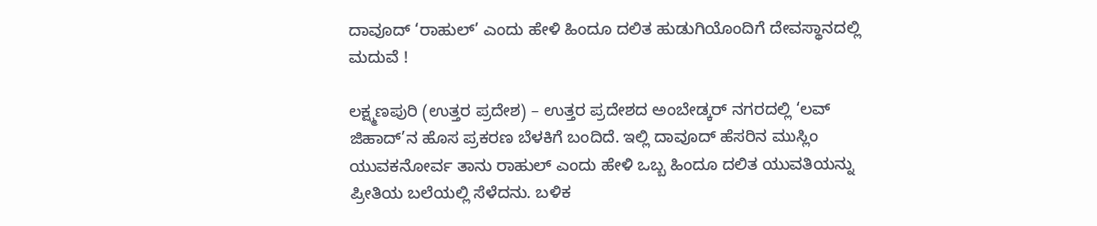ದಾವೂದ್ ‘ರಾಹುಲ್’ ಎಂದು ಹೇಳಿ ಹಿಂದೂ ದಲಿತ ಹುಡುಗಿಯೊಂದಿಗೆ ದೇವಸ್ಥಾನದಲ್ಲಿ ಮದುವೆ !

ಲಕ್ಷ್ಮಣಪುರಿ (ಉತ್ತರ ಪ್ರದೇಶ) – ಉತ್ತರ ಪ್ರದೇಶದ ಅಂಬೇಡ್ಕರ್ ನಗರದಲ್ಲಿ ‘ಲವ್ ಜಿಹಾದ್’ನ ಹೊಸ ಪ್ರಕರಣ ಬೆಳಕಿಗೆ ಬಂದಿದೆ. ಇಲ್ಲಿ ದಾವೂದ್ ಹೆಸರಿನ ಮುಸ್ಲಿಂ ಯುವಕನೋರ್ವ ತಾನು ರಾಹುಲ್ ಎಂದು ಹೇಳಿ ಒಬ್ಬ ಹಿಂದೂ ದಲಿತ ಯುವತಿಯನ್ನು ಪ್ರೀತಿಯ ಬಲೆಯಲ್ಲಿ ಸೆಳೆದನು. ಬಳಿಕ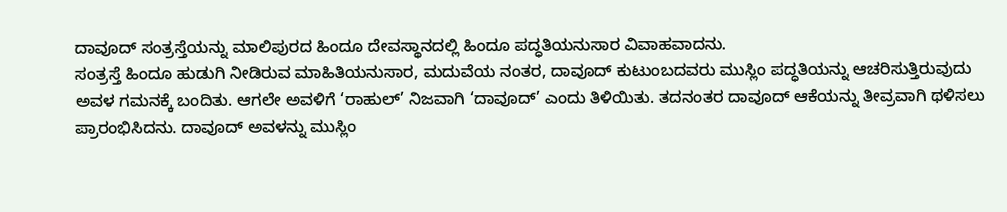ದಾವೂದ್ ಸಂತ್ರಸ್ತೆಯನ್ನು ಮಾಲಿಪುರದ ಹಿಂದೂ ದೇವಸ್ಥಾನದಲ್ಲಿ ಹಿಂದೂ ಪದ್ಧತಿಯನುಸಾರ ವಿವಾಹವಾದನು.
ಸಂತ್ರಸ್ತೆ ಹಿಂದೂ ಹುಡುಗಿ ನೀಡಿರುವ ಮಾಹಿತಿಯನುಸಾರ, ಮದುವೆಯ ನಂತರ, ದಾವೂದ್ ಕುಟುಂಬದವರು ಮುಸ್ಲಿಂ ಪದ್ಧತಿಯನ್ನು ಆಚರಿಸುತ್ತಿರುವುದು ಅವಳ ಗಮನಕ್ಕೆ ಬಂದಿತು. ಆಗಲೇ ಅವಳಿಗೆ ‘ರಾಹುಲ್’ ನಿಜವಾಗಿ ‘ದಾವೂದ್’ ಎಂದು ತಿಳಿಯಿತು. ತದನಂತರ ದಾವೂದ್ ಆಕೆಯನ್ನು ತೀವ್ರವಾಗಿ ಥಳಿಸಲು ಪ್ರಾರಂಭಿಸಿದನು. ದಾವೂದ್ ಅವಳನ್ನು ಮುಸ್ಲಿಂ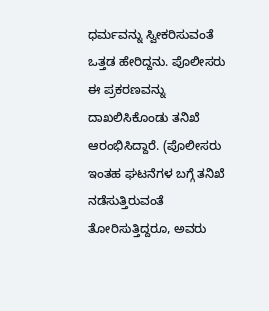ಧರ್ಮವನ್ನು ಸ್ವೀಕರಿಸುವಂತೆ ಒತ್ತಡ ಹೇರಿದ್ದನು. ಪೊಲೀಸರು ಈ ಪ್ರಕರಣವನ್ನು ದಾಖಲಿಸಿಕೊಂಡು ತನಿಖೆ ಆರಂಭಿಸಿದ್ದಾರೆ. (ಪೊಲೀಸರು ಇಂತಹ ಘಟನೆಗಳ ಬಗ್ಗೆ ತನಿಖೆ ನಡೆಸುತ್ತಿರುವಂತೆ ತೋರಿಸುತ್ತಿದ್ದರೂ, ಅವರು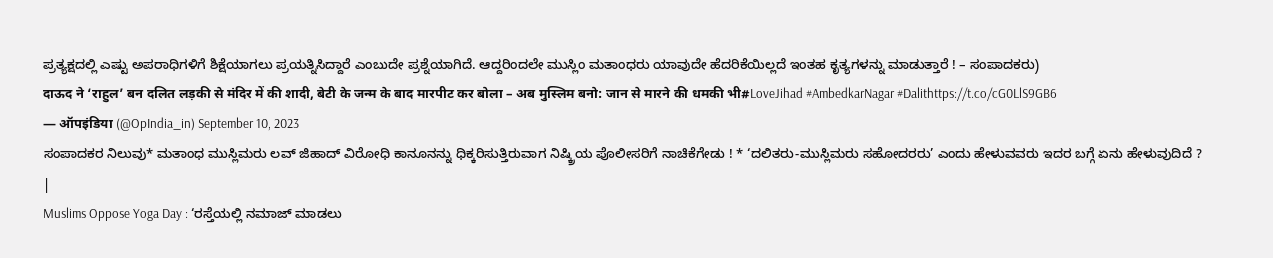ಪ್ರತ್ಯಕ್ಷದಲ್ಲಿ ಎಷ್ಟು ಅಪರಾಧಿಗಳಿಗೆ ಶಿಕ್ಷೆಯಾಗಲು ಪ್ರಯತ್ನಿಸಿದ್ದಾರೆ ಎಂಬುದೇ ಪ್ರಶ್ನೆಯಾಗಿದೆ. ಆದ್ದರಿಂದಲೇ ಮುಸ್ಲಿಂ ಮತಾಂಧರು ಯಾವುದೇ ಹೆದರಿಕೆಯಿಲ್ಲದೆ ಇಂತಹ ಕೃತ್ಯಗಳನ್ನು ಮಾಡುತ್ತಾರೆ ! – ಸಂಪಾದಕರು)
दाऊद ने ‘राहुल’ बन दलित लड़की से मंदिर में की शादी, बेटी के जन्म के बाद मारपीट कर बोला – अब मुस्लिम बनो: जान से मारने की धमकी भी#LoveJihad #AmbedkarNagar #Dalithttps://t.co/cG0LlS9GB6
— ऑपइंडिया (@OpIndia_in) September 10, 2023
ಸಂಪಾದಕರ ನಿಲುವು* ಮತಾಂಧ ಮುಸ್ಲಿಮರು ಲವ್ ಜಿಹಾದ್ ವಿರೋಧಿ ಕಾನೂನನ್ನು ಧಿಕ್ಕರಿಸುತ್ತಿರುವಾಗ ನಿಷ್ಕ್ರಿಯ ಪೊಲೀಸರಿಗೆ ನಾಚಿಕೆಗೇಡು ! * ‘ದಲಿತರು-ಮುಸ್ಲಿಮರು ಸಹೋದರರು’ ಎಂದು ಹೇಳುವವರು ಇದರ ಬಗ್ಗೆ ಏನು ಹೇಳುವುದಿದೆ ? |
Muslims Oppose Yoga Day : ‘ರಸ್ತೆಯಲ್ಲಿ ನಮಾಜ್ ಮಾಡಲು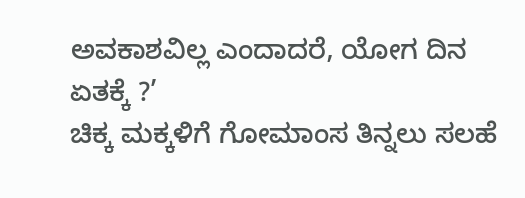ಅವಕಾಶವಿಲ್ಲ ಎಂದಾದರೆ, ಯೋಗ ದಿನ ಏತಕ್ಕೆ ?’
ಚಿಕ್ಕ ಮಕ್ಕಳಿಗೆ ಗೋಮಾಂಸ ತಿನ್ನಲು ಸಲಹೆ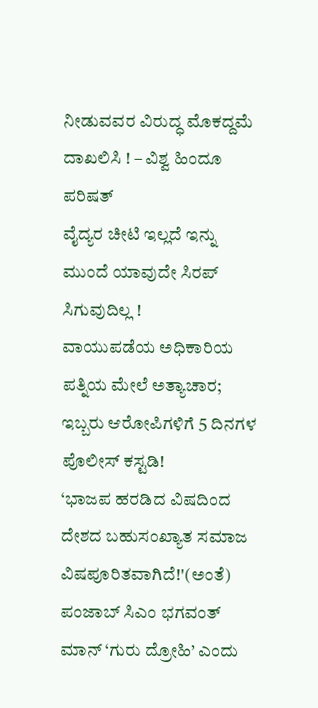ನೀಡುವವರ ವಿರುದ್ಧ ಮೊಕದ್ದಮೆ ದಾಖಲಿಸಿ ! – ವಿಶ್ವ ಹಿಂದೂ ಪರಿಷತ್
ವೈದ್ಯರ ಚೀಟಿ ಇಲ್ಲದೆ ಇನ್ನು ಮುಂದೆ ಯಾವುದೇ ಸಿರಪ್ ಸಿಗುವುದಿಲ್ಲ !
ವಾಯುಪಡೆಯ ಅಧಿಕಾರಿಯ ಪತ್ನಿಯ ಮೇಲೆ ಅತ್ಯಾಚಾರ; ಇಬ್ಬರು ಆರೋಪಿಗಳಿಗೆ 5 ದಿನಗಳ ಪೊಲೀಸ್ ಕಸ್ಟಡಿ!
‘ಭಾಜಪ ಹರಡಿದ ವಿಷದಿಂದ ದೇಶದ ಬಹುಸಂಖ್ಯಾತ ಸಮಾಜ ವಿಷಪೂರಿತವಾಗಿದೆ!'(ಅಂತೆ)
ಪಂಜಾಬ್ ಸಿಎಂ ಭಗವಂತ್ ಮಾನ್ ‘ಗುರು ದ್ರೋಹಿ’ ಎಂದು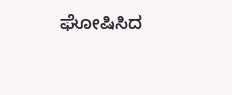ಘೋಷಿಸಿದ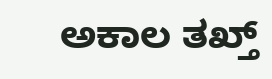ಅಕಾಲ ತಖ್ತ್